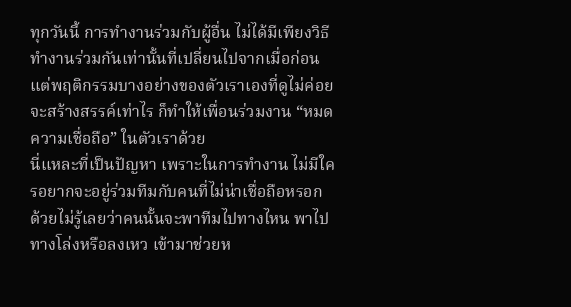ทุกวันนี้ การทำงานร่วมกับผู้อื่น ไม่ได้มีเพียงวิธีทำงานร่วมกันเท่านั้นที่เปลี่ยนไปจากเมื่อก่อน แต่พฤติกรรมบางอย่างของตัวเราเองที่ดูไม่ค่อยจะสร้างสรรค์เท่าไร ก็ทำให้เพื่อนร่วมงาน “หมดความเชื่อถือ” ในตัวเราด้วย
นี่แหละที่เป็นปัญหา เพราะในการทำงาน ไม่มีใครอยากจะอยู่ร่วมทีมกับคนที่ไม่น่าเชื่อถือหรอก ด้วยไม่รู้เลยว่าคนนั้นจะพาทีมไปทางไหน พาไปทางโล่งหรือลงเหว เข้ามาช่วยห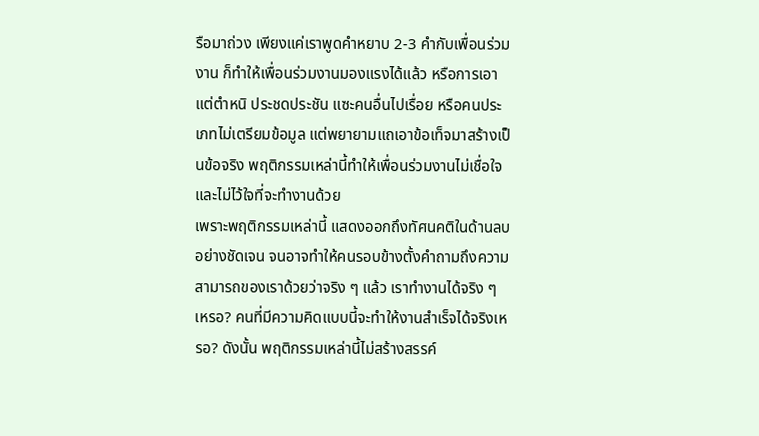รือมาถ่วง เพียงแค่เราพูดคำหยาบ 2-3 คำกับเพื่อนร่วมงาน ก็ทำให้เพื่อนร่วมงานมองแรงได้แล้ว หรือการเอาแต่ตำหนิ ประชดประชัน แซะคนอื่นไปเรื่อย หรือคนประเภทไม่เตรียมข้อมูล แต่พยายามแถเอาข้อเท็จมาสร้างเป็นข้อจริง พฤติกรรมเหล่านี้ทำให้เพื่อนร่วมงานไม่เชื่อใจ และไม่ไว้ใจที่จะทำงานด้วย
เพราะพฤติกรรมเหล่านี้ แสดงออกถึงทัศนคติในด้านลบอย่างชัดเจน จนอาจทำให้คนรอบข้างตั้งคำถามถึงความสามารถของเราด้วยว่าจริง ๆ แล้ว เราทำงานได้จริง ๆ เหรอ? คนที่มีความคิดแบบนี้จะทำให้งานสำเร็จได้จริงเหรอ? ดังนั้น พฤติกรรมเหล่านี้ไม่สร้างสรรค์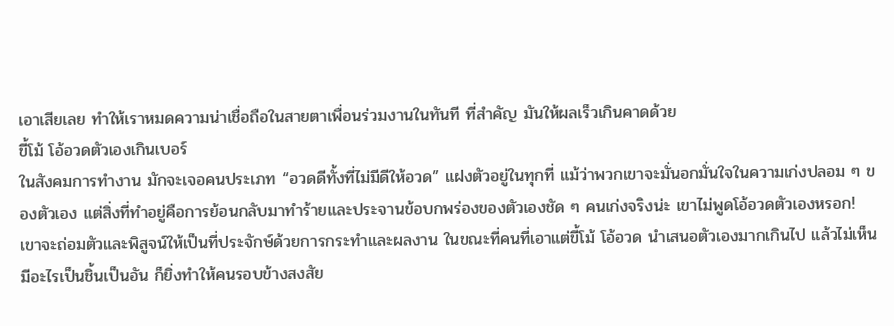เอาเสียเลย ทำให้เราหมดความน่าเชื่อถือในสายตาเพื่อนร่วมงานในทันที ที่สำคัญ มันให้ผลเร็วเกินคาดด้วย
ขี้โม้ โอ้อวดตัวเองเกินเบอร์
ในสังคมการทำงาน มักจะเจอคนประเภท “อวดดีทั้งที่ไม่มีดีให้อวด” แฝงตัวอยู่ในทุกที่ แม้ว่าพวกเขาจะมั่นอกมั่นใจในความเก่งปลอม ๆ ของตัวเอง แต่สิ่งที่ทำอยู่คือการย้อนกลับมาทำร้ายและประจานข้อบกพร่องของตัวเองชัด ๆ คนเก่งจริงน่ะ เขาไม่พูดโอ้อวดตัวเองหรอก! เขาจะถ่อมตัวและพิสูจน์ให้เป็นที่ประจักษ์ด้วยการกระทำและผลงาน ในขณะที่คนที่เอาแต่ขี้โม้ โอ้อวด นำเสนอตัวเองมากเกินไป แล้วไม่เห็นมีอะไรเป็นชิ้นเป็นอัน ก็ยิ่งทำให้คนรอบข้างสงสัย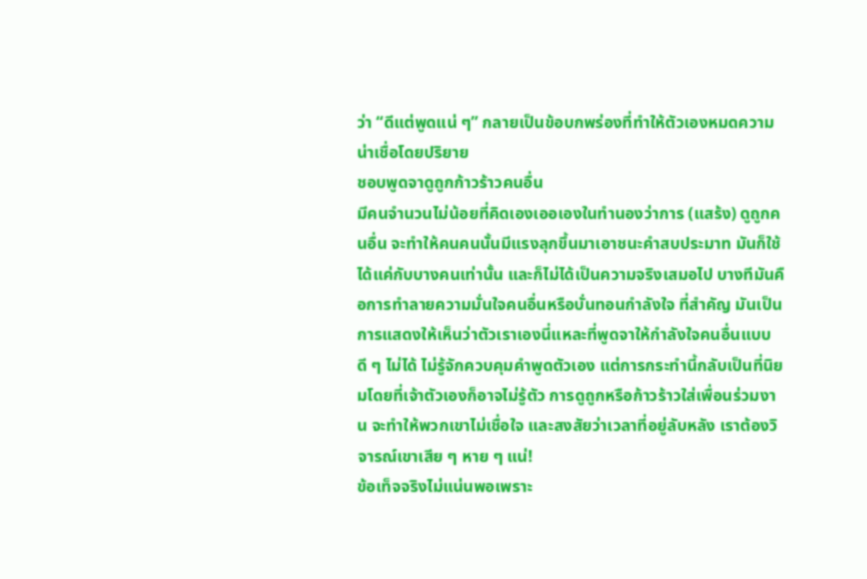ว่า “ดีแต่พูดแน่ ๆ” กลายเป็นข้อบกพร่องที่ทำให้ตัวเองหมดความน่าเชื่อโดยปริยาย
ชอบพูดจาดูถูกก้าวร้าวคนอื่น
มีคนจำนวนไม่น้อยที่คิดเองเออเองในทำนองว่าการ (แสร้ง) ดูถูกคนอื่น จะทำให้คนคนนั้นมีแรงลุกขึ้นมาเอาชนะคำสบประมาท มันก็ใช้ได้แค่กับบางคนเท่านั้น และก็ไม่ได้เป็นความจริงเสมอไป บางทีมันคือการทำลายความมั่นใจคนอื่นหรือบั่นทอนกำลังใจ ที่สำคัญ มันเป็นการแสดงให้เห็นว่าตัวเราเองนี่แหละที่พูดจาให้กำลังใจคนอื่นแบบดี ๆ ไม่ได้ ไม่รู้จักควบคุมคำพูดตัวเอง แต่การกระทำนี้กลับเป็นที่นิยมโดยที่เจ้าตัวเองก็อาจไม่รู้ตัว การดูถูกหรือก้าวร้าวใส่เพื่อนร่วมงาน จะทำให้พวกเขาไม่เชื่อใจ และสงสัยว่าเวลาที่อยู่ลับหลัง เราต้องวิจารณ์เขาเสีย ๆ หาย ๆ แน่!
ข้อเท็จจริงไม่แน่นพอเพราะ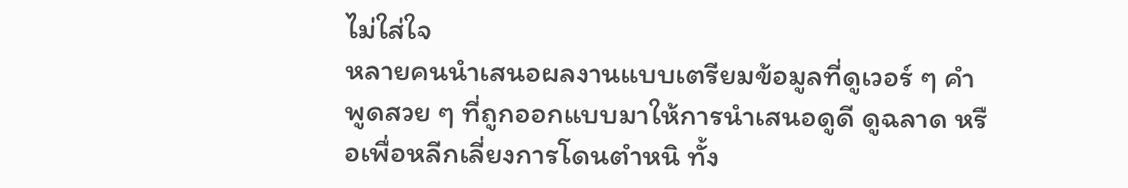ไม่ใส่ใจ
หลายคนนำเสนอผลงานแบบเตรียมข้อมูลที่ดูเวอร์ ๆ คำพูดสวย ๆ ที่ถูกออกแบบมาให้การนำเสนอดูดี ดูฉลาด หรือเพื่อหลีกเลี่ยงการโดนตำหนิ ทั้ง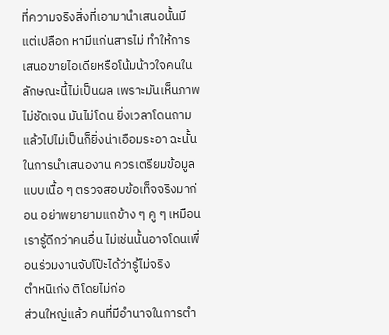ที่ความจริงสิ่งที่เอามานำเสนอนั้นมีแต่เปลือก หามีแก่นสารไม่ ทำให้การเสนอขายไอเดียหรือโน้มน้าวใจคนในลักษณะนี้ไม่เป็นผล เพราะมันเห็นภาพไม่ชัดเจน มันไม่โดน ยิ่งเวลาโดนถามแล้วไปไม่เป็นก็ยิ่งน่าเอือมระอา ฉะนั้น ในการนำเสนองาน ควรเตรียมข้อมูลแบบเนื้อ ๆ ตรวจสอบข้อเท็จจริงมาก่อน อย่าพยายามแถข้าง ๆ คู ๆ เหมือนเรารู้ดีกว่าคนอื่น ไม่เช่นนั้นอาจโดนเพื่อนร่วมงานจับโป๊ะได้ว่ารู้ไม่จริง
ตำหนิเก่ง ติโดยไม่ก่อ
ส่วนใหญ่แล้ว คนที่มีอำนาจในการตำ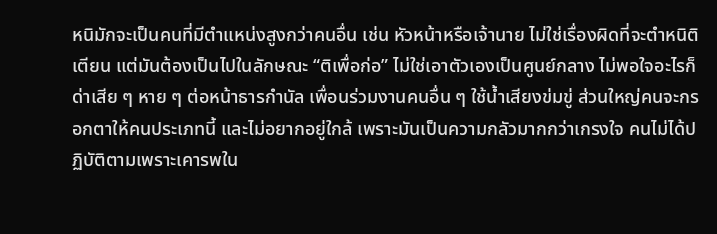หนิมักจะเป็นคนที่มีตำแหน่งสูงกว่าคนอื่น เช่น หัวหน้าหรือเจ้านาย ไม่ใช่เรื่องผิดที่จะตำหนิติเตียน แต่มันต้องเป็นไปในลักษณะ “ติเพื่อก่อ” ไม่ใช่เอาตัวเองเป็นศูนย์กลาง ไม่พอใจอะไรก็ด่าเสีย ๆ หาย ๆ ต่อหน้าธารกำนัล เพื่อนร่วมงานคนอื่น ๆ ใช้น้ำเสียงข่มขู่ ส่วนใหญ่คนจะกรอกตาให้คนประเภทนี้ และไม่อยากอยู่ใกล้ เพราะมันเป็นความกลัวมากกว่าเกรงใจ คนไม่ได้ปฏิบัติตามเพราะเคารพใน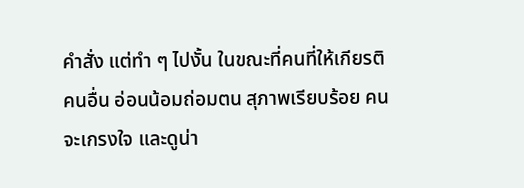คำสั่ง แต่ทำ ๆ ไปงั้น ในขณะที่คนที่ให้เกียรติคนอื่น อ่อนน้อมถ่อมตน สุภาพเรียบร้อย คนจะเกรงใจ และดูน่า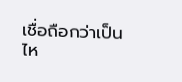เชื่อถือกว่าเป็นไห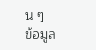น ๆ
ข้อมูล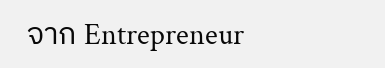จาก Entrepreneur